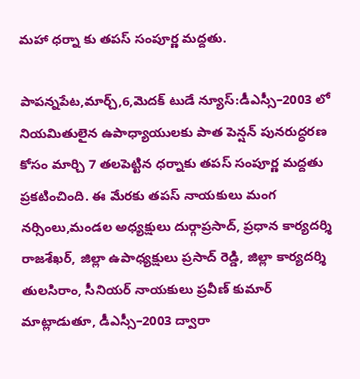మహా ధర్నా కు తపస్ సంపూర్ణ మద్దతు.

పాపన్నపేట,మార్చ్,6,మెదక్ టుడే న్యూస్:డీఎస్సీ–2003 లో నియమితులైన ఉపాధ్యాయులకు పాత పెన్షన్ పునరుద్ధరణ కోసం మార్చి 7 తలపెట్టిన ధర్నాకు తపస్ సంపూర్ణ మద్దతు ప్రకటించింది. ఈ మేరకు తపస్ నాయకులు మంగ నర్సింలు,మండల అధ్యక్షులు దుర్గాప్రసాద్, ప్రధాన కార్యదర్శి రాజశేఖర్, జిల్లా ఉపాధ్యక్షులు ప్రసాద్ రెడ్డి, జిల్లా కార్యదర్శి తులసిరాం, సీనియర్ నాయకులు ప్రవీణ్ కుమార్ మాట్లాడుతూ, డీఎస్సీ–2003 ద్వారా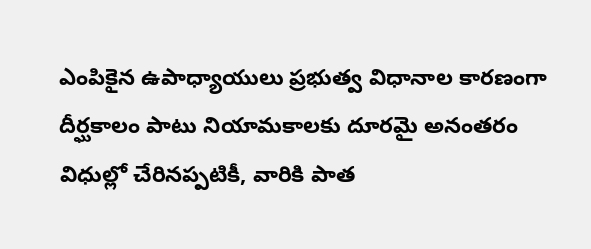ఎంపికైన ఉపాధ్యాయులు ప్రభుత్వ విధానాల కారణంగా దీర్ఘకాలం పాటు నియామకాలకు దూరమై అనంతరం విధుల్లో చేరినప్పటికీ, వారికి పాత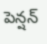పెన్షన్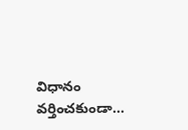విధానం వర్తించకుండా...